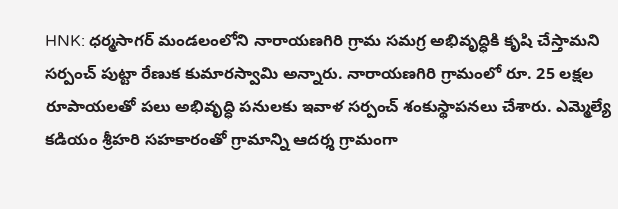HNK: ధర్మసాగర్ మండలంలోని నారాయణగిరి గ్రామ సమగ్ర అభివృద్ధికి కృషి చేస్తామని సర్పంచ్ పుట్టా రేణుక కుమారస్వామి అన్నారు. నారాయణగిరి గ్రామంలో రూ. 25 లక్షల రూపాయలతో పలు అభివృద్ధి పనులకు ఇవాళ సర్పంచ్ శంకుస్థాపనలు చేశారు. ఎమ్మెల్యే కడియం శ్రీహరి సహకారంతో గ్రామాన్ని ఆదర్శ గ్రామంగా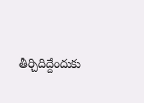తీర్చిదిద్దేందుకు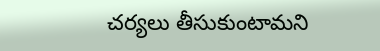చర్యలు తీసుకుంటామని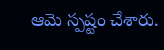ఆమె స్పష్టం చేశారు.